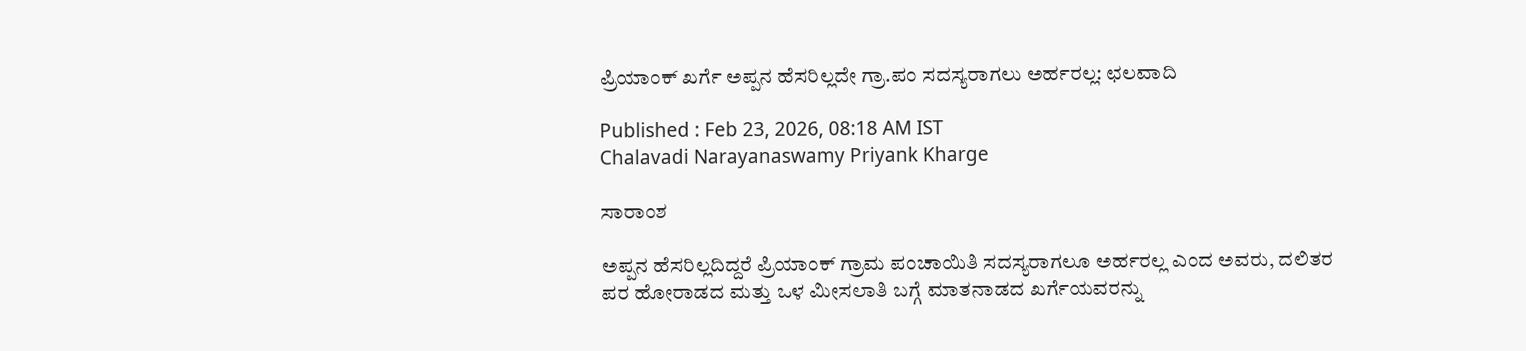ಪ್ರಿಯಾಂಕ್‌ ಖರ್ಗೆ ಅಪ್ಪನ ಹೆಸರಿಲ್ಲದೇ ಗ್ರಾ.ಪಂ ಸದಸ್ಯರಾಗಲು ಅರ್ಹರಲ್ಲ: ಛಲವಾದಿ

Published : Feb 23, 2026, 08:18 AM IST
Chalavadi Narayanaswamy Priyank Kharge

ಸಾರಾಂಶ

ಅಪ್ಪನ ಹೆಸರಿಲ್ಲದಿದ್ದರೆ ಪ್ರಿಯಾಂಕ್‌ ಗ್ರಾಮ ಪಂಚಾಯಿತಿ ಸದಸ್ಯರಾಗಲೂ ಅರ್ಹರಲ್ಲ ಎಂದ ಅವರು, ದಲಿತರ ಪರ ಹೋರಾಡದ ಮತ್ತು ಒಳ ಮೀಸಲಾತಿ ಬಗ್ಗೆ ಮಾತನಾಡದ ಖರ್ಗೆಯವರನ್ನು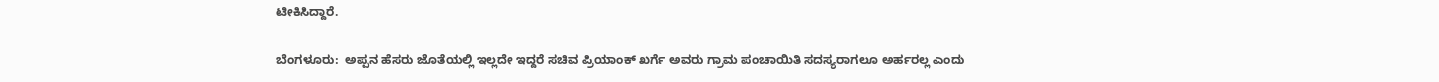ಟೀಕಿಸಿದ್ದಾರೆ.

ಬೆಂಗಳೂರು:  ಅಪ್ಪನ ಹೆಸರು ಜೊತೆಯಲ್ಲಿ ಇಲ್ಲದೇ ಇದ್ದರೆ ಸಚಿವ ಪ್ರಿಯಾಂಕ್‌ ಖರ್ಗೆ ಅವರು ಗ್ರಾಮ ಪಂಚಾಯಿತಿ ಸದಸ್ಯರಾಗಲೂ ಅರ್ಹರಲ್ಲ ಎಂದು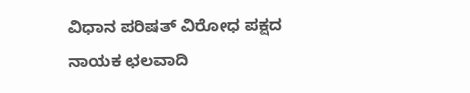ವಿಧಾನ ಪರಿಷತ್‌ ವಿರೋಧ ಪಕ್ಷದ ನಾಯಕ ಛಲವಾದಿ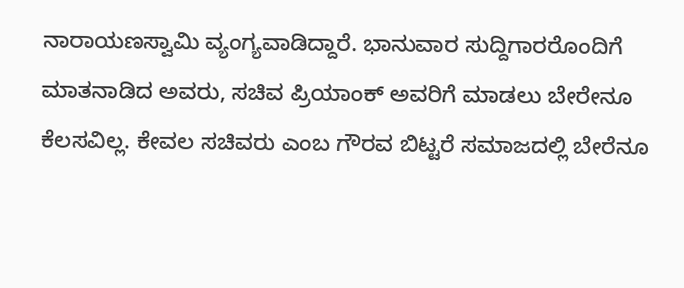ನಾರಾಯಣಸ್ವಾಮಿ ವ್ಯಂಗ್ಯವಾಡಿದ್ದಾರೆ. ಭಾನುವಾರ ಸುದ್ದಿಗಾರರೊಂದಿಗೆ ಮಾತನಾಡಿದ ಅವರು, ಸಚಿವ ಪ್ರಿಯಾಂಕ್‌ ಅವರಿಗೆ ಮಾಡಲು ಬೇರೇನೂ ಕೆಲಸವಿಲ್ಲ. ಕೇವಲ ಸಚಿವರು ಎಂಬ ಗೌರವ ಬಿಟ್ಟರೆ ಸಮಾಜದಲ್ಲಿ ಬೇರೆನೂ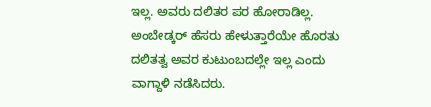ಇಲ್ಲ. ಅವರು ದಲಿತರ ಪರ ಹೋರಾಡಿಲ್ಲ. ಅಂಬೇಡ್ಕರ್‌ ಹೆಸರು ಹೇಳುತ್ತಾರೆಯೇ ಹೊರತು ದಲಿತತ್ವ ಅವರ ಕುಟುಂಬದಲ್ಲೇ ಇಲ್ಲ ಎಂದು ವಾಗ್ದಾಳಿ ನಡೆಸಿದರು.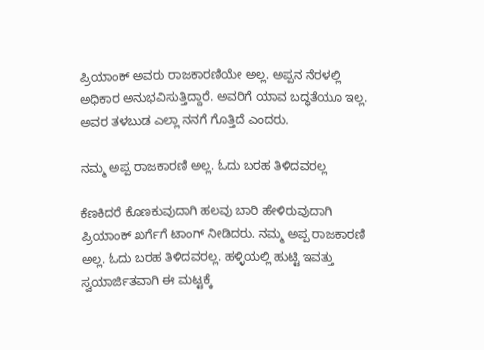ಪ್ರಿಯಾಂಕ್‌ ಅವರು ರಾಜಕಾರಣಿಯೇ ಅಲ್ಲ. ಅಪ್ಪನ ನೆರಳಲ್ಲಿ ಅಧಿಕಾರ ಅನುಭವಿಸುತ್ತಿದ್ದಾರೆ. ಅವರಿಗೆ ಯಾವ ಬದ್ಧತೆಯೂ ಇಲ್ಲ. ಅವರ ತಳಬುಡ ಎಲ್ಲಾ ನನಗೆ ಗೊತ್ತಿದೆ ಎಂದರು.

ನಮ್ಮ ಅಪ್ಪ ರಾಜಕಾರಣಿ ಅಲ್ಲ. ಓದು ಬರಹ ತಿಳಿದವರಲ್ಲ

ಕೆಣಕಿದರೆ ಕೊಣಕುವುದಾಗಿ ಹಲವು ಬಾರಿ ಹೇಳಿರುವುದಾಗಿ ಪ್ರಿಯಾಂಕ್‌ ಖರ್ಗೆಗೆ ಟಾಂಗ್‌ ನೀಡಿದರು. ನಮ್ಮ ಅಪ್ಪ ರಾಜಕಾರಣಿ ಅಲ್ಲ. ಓದು ಬರಹ ತಿಳಿದವರಲ್ಲ. ಹಳ್ಳಿಯಲ್ಲಿ ಹುಟ್ಟಿ ಇವತ್ತು ಸ್ವಯಾರ್ಜಿತವಾಗಿ ಈ ಮಟ್ಟಕ್ಕೆ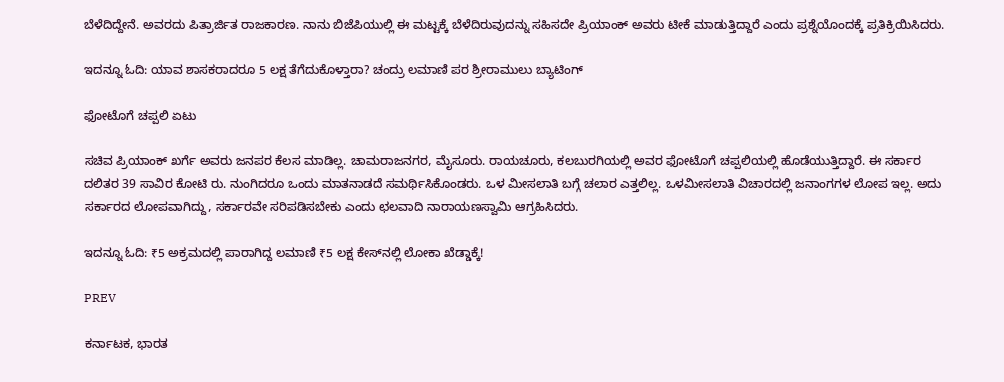ಬೆಳೆದಿದ್ದೇನೆ. ಅವರದು ಪಿತ್ರಾರ್ಜಿತ ರಾಜಕಾರಣ. ನಾನು ಬಿಜೆಪಿಯುಲ್ಲಿ ಈ ಮಟ್ಟಕ್ಕೆ ಬೆಳೆದಿರುವುದನ್ನು ಸಹಿಸದೇ ಪ್ರಿಯಾಂಕ್‌ ಅವರು ಟೀಕೆ ಮಾಡುತ್ತಿದ್ದಾರೆ ಎಂದು ಪ್ರಶ್ನೆಯೊಂದಕ್ಕೆ ಪ್ರತಿಕ್ರಿಯಿಸಿದರು.

ಇದನ್ನೂ ಓದಿ: ಯಾವ ಶಾಸಕರಾದರೂ 5 ಲಕ್ಷ ತೆಗೆದುಕೊಳ್ತಾರಾ? ಚಂದ್ರು ಲಮಾಣಿ ಪರ ಶ್ರೀರಾಮುಲು ಬ್ಯಾಟಿಂಗ್

ಫೋಟೊಗೆ ಚಪ್ಪಲಿ ಏಟು

ಸಚಿವ ಪ್ರಿಯಾಂಕ್‌ ಖರ್ಗೆ ಅವರು ಜನಪರ ಕೆಲಸ ಮಾಡಿಲ್ಲ. ಚಾಮರಾಜನಗರ, ಮೈಸೂರು. ರಾಯಚೂರು, ಕಲಬುರಗಿಯಲ್ಲಿ ಅವರ ಫೋಟೊಗೆ ಚಪ್ಪಲಿಯಲ್ಲಿ ಹೊಡೆಯುತ್ತಿದ್ದಾರೆ. ಈ ಸರ್ಕಾರ ದಲಿತರ 39 ಸಾವಿರ ಕೋಟಿ ರು. ನುಂಗಿದರೂ ಒಂದು ಮಾತನಾಡದೆ ಸಮರ್ಥಿಸಿಕೊಂಡರು. ಒಳ ಮೀಸಲಾತಿ ಬಗ್ಗೆ ಚಲಾರ ಎತ್ತಲಿಲ್ಲ. ಒಳಮೀಸಲಾತಿ ವಿಚಾರದಲ್ಲಿ ಜನಾಂಗಗಳ ಲೋಪ ಇಲ್ಲ. ಅದು ಸರ್ಕಾರದ ಲೋಪವಾಗಿದ್ದು, ಸರ್ಕಾರವೇ ಸರಿಪಡಿಸಬೇಕು ಎಂದು ಛಲವಾದಿ ನಾರಾಯಣಸ್ವಾಮಿ ಆಗ್ರಹಿಸಿದರು.

ಇದನ್ನೂ ಓದಿ: ₹5 ಅಕ್ರಮದಲ್ಲಿ ಪಾರಾಗಿದ್ದ ಲಮಾಣಿ ₹5 ಲಕ್ಷ ಕೇಸ್‌ನಲ್ಲಿ ಲೋಕಾ ಖೆಡ್ಡಾಕ್ಕೆ!

PREV

ಕರ್ನಾಟಕ, ಭಾರತ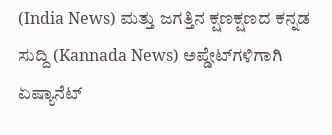(India News) ಮತ್ತು ಜಗತ್ತಿನ ಕ್ಷಣಕ್ಷಣದ ಕನ್ನಡ ಸುದ್ದಿ (Kannada News) ಅಪ್ಡೇಟ್‌ಗಳಿಗಾಗಿ ಏಷ್ಯಾನೆಟ್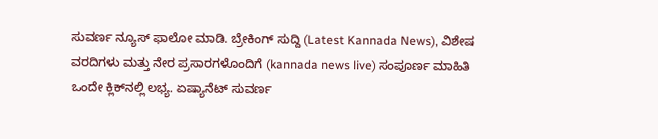ಸುವರ್ಣ ನ್ಯೂಸ್‌ ಫಾಲೋ ಮಾಡಿ. ಬ್ರೇಕಿಂಗ್ ಸುದ್ದಿ (Latest Kannada News), ವಿಶೇಷ ವರದಿಗಳು ಮತ್ತು ನೇರ ಪ್ರಸಾರಗಳೊಂದಿಗೆ (kannada news live) ಸಂಪೂರ್ಣ ಮಾಹಿತಿ ಒಂದೇ ಕ್ಲಿಕ್‌ನಲ್ಲಿ ಲಭ್ಯ. ಏಷ್ಯಾನೆಟ್ ಸುವರ್ಣ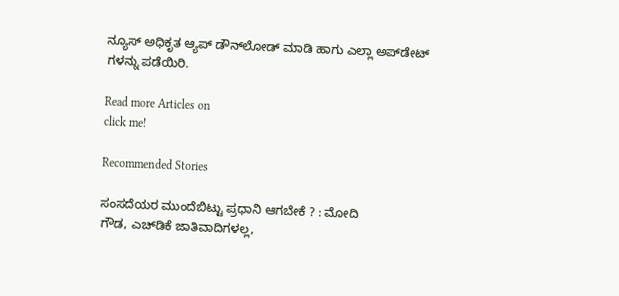ನ್ಯೂಸ್ ಅಧಿಕೃತ ಆ್ಯಪ್ ಡೌನ್‌ಲೋಡ್ ಮಾಡಿ ಹಾಗು ಎಲ್ಲಾ ಅಪ್‌ಡೇಟ್ ಗಳನ್ನು ಪಡೆಯಿರಿ.

Read more Articles on
click me!

Recommended Stories

ಸಂಸದೆಯರ ಮುಂದೆಬಿಟ್ಟು ಪ್ರಧಾನಿ ಆಗಬೇಕೆ ? : ಮೋದಿ
ಗೌಡ, ಎಚ್‌ಡಿಕೆ ಜಾತಿವಾದಿಗಳಲ್ಲ,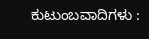ಕುಟುಂಬವಾದಿಗಳು :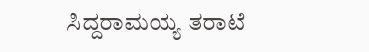ಸಿದ್ದರಾಮಯ್ಯ ತರಾಟೆ